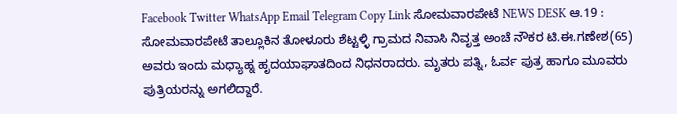Facebook Twitter WhatsApp Email Telegram Copy Link ಸೋಮವಾರಪೇಟೆ NEWS DESK ಆ.19 : ಸೋಮವಾರಪೇಟೆ ತಾಲ್ಲೂಕಿನ ತೋಳೂರು ಶೆಟ್ಟಳ್ಳಿ ಗ್ರಾಮದ ನಿವಾಸಿ ನಿವೃತ್ತ ಅಂಚೆ ನೌಕರ ಟಿ.ಈ.ಗಣೇಶ(65) ಅವರು ಇಂದು ಮಧ್ಯಾಹ್ನ ಹೃದಯಾಘಾತದಿಂದ ನಿಧನರಾದರು. ಮೃತರು ಪತ್ನಿ, ಓರ್ವ ಪುತ್ರ ಹಾಗೂ ಮೂವರು ಪುತ್ರಿಯರನ್ನು ಅಗಲಿದ್ದಾರೆ.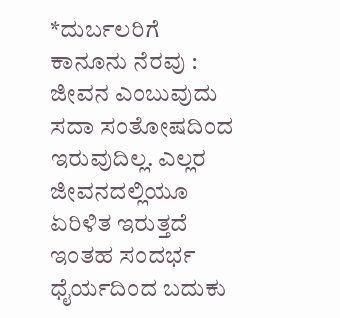*ದುರ್ಬಲರಿಗೆ ಕಾನೂನು ನೆರವು : ಜೀವನ ಎಂಬುವುದು ಸದಾ ಸಂತೋಷದಿಂದ ಇರುವುದಿಲ್ಲ. ಎಲ್ಲರ ಜೀವನದಲ್ಲಿಯೂ ಏರಿಳಿತ ಇರುತ್ತದೆ ಇಂತಹ ಸಂದರ್ಭ ಧೈರ್ಯದಿಂದ ಬದುಕು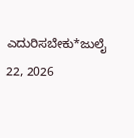ಎದುರಿಸಬೇಕು*ಜುಲೈ 22, 2026